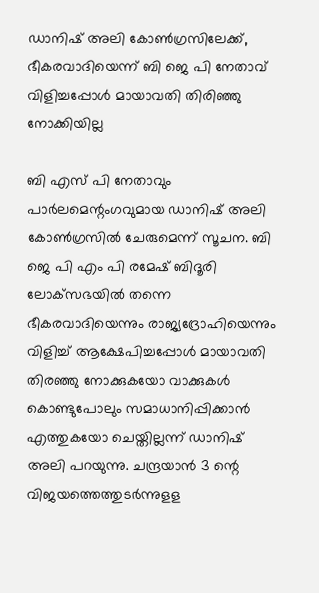ഡാനിഷ് അലി കോണ്‍ഗ്രസിലേക്ക്, ഭീകരവാദിയെന്ന് ബി ജെ പി നേതാവ് വിളിച്ചപ്പോള്‍ മായാവതി തിരിഞ്ഞു നോക്കിയില്ല

ബി എസ് പി നേതാവും പാര്‍ലമെന്റംഗവുമായ ഡാനിഷ് അലി കോണ്‍ഗ്രസില്‍ ചേരുമെന്ന് സൂചന. ബി ജെ പി എം പി രമേഷ് ബിദൂരി ലോക്‌സഭയില്‍ തന്നെ ഭീകരവാദിയെന്നും രാജ്യദ്രോഹിയെന്നും വിളിച്ച് ആക്ഷേപിച്ചപ്പോള്‍ മായാവതി തിരഞ്ഞു നോക്കുകയോ വാക്കുകള്‍ കൊണ്ടുപോലും സമാധാനിപ്പിക്കാന്‍ എത്തുകയോ ചെയ്തില്ലന്ന് ഡാനിഷ് അലി പറയുന്നു. ചന്ദ്രയാന്‍ 3 ന്റെ വിജയത്തെത്തുടര്‍ന്നുളള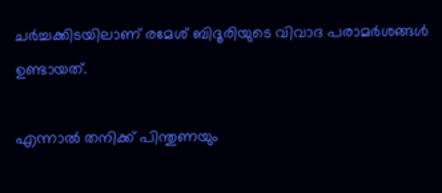ചര്‍ച്ചക്കിടയിലാണ് രമേശ് ബിദൂരിയുടെ വിവാദ പരാമര്‍ശങ്ങള്‍ ഉണ്ടായത്.

എന്നാല്‍ തനിക്ക് പിന്തുണയും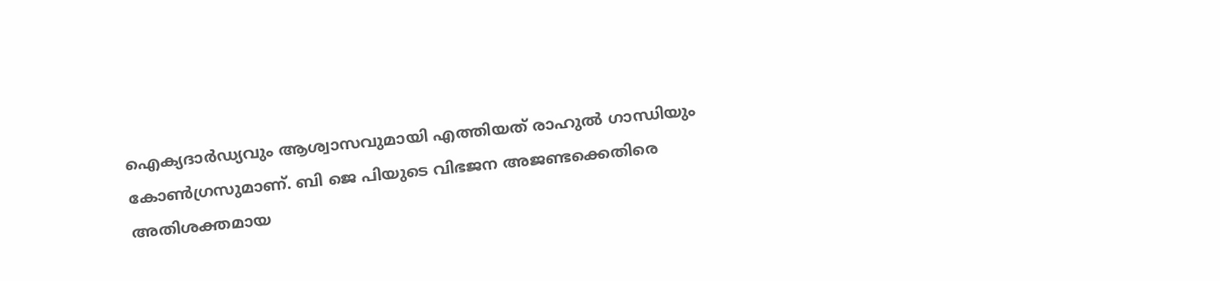ഐക്യദാര്‍ഡ്യവും ആശ്വാസവുമായി എത്തിയത് രാഹുല്‍ ഗാന്ധിയും കോണ്‍ഗ്രസുമാണ്. ബി ജെ പിയുടെ വിഭജന അജണ്ടക്കെതിരെ അതിശക്തമായ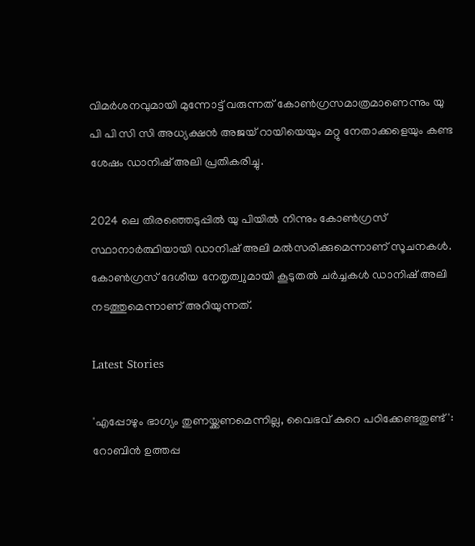വിമര്‍ശനവുമായി മുന്നോട്ട് വരുന്നത് കോണ്‍ഗ്രസമാത്രമാണെന്നും യു പി പി സി സി അധ്യക്ഷന്‍ അജയ് റായിയെയും മറ്റു നേതാക്കളെയും കണ്ട ശേഷം ഡാനിഷ് അലി പ്രതികരിച്ചു.

2024 ലെ തിരഞ്ഞെടുപ്പില്‍ യു പിയില്‍ നിന്നും കോണ്‍ഗ്രസ് സ്ഥാനാര്‍ത്ഥിയായി ഡാനിഷ് അലി മല്‍സരിക്കുമെന്നാണ് സൂചനകള്‍. കോണ്‍ഗ്രസ് ദേശീയ നേതൃത്വുമായി കൂടുതല്‍ ചര്‍ച്ചകള്‍ ഡാനിഷ് അലി നടത്തുമെന്നാണ് അറിയുന്നത്.

Latest Stories

'എപ്പോഴും ഭാഗ്യം തുണയ്ക്കണമെന്നില്ല, വൈഭവ് കുറെ പഠിക്കേണ്ടതുണ്ട്': റോബിൻ ഉത്തപ്പ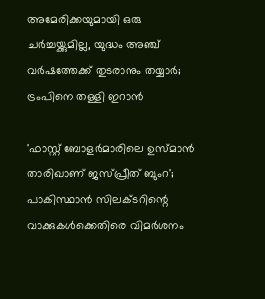അമേരിക്കയുമായി ഒരു ചർച്ചയ്ക്കുമില്ല, യുദ്ധം അഞ്ച് വർഷത്തേക്ക് തുടരാനും തയ്യാർ; ട്രംപിനെ തള്ളി ഇറാൻ

'ഫാസ്റ്റ് ബോളർമാരിലെ ഉസ്മാൻ താരിഖാണ് ജസ്പ്രീത് ബുംറ'; പാകിസ്ഥാൻ സിലക്ടറിന്റെ വാക്കുകൾക്കെതിരെ വിമർശനം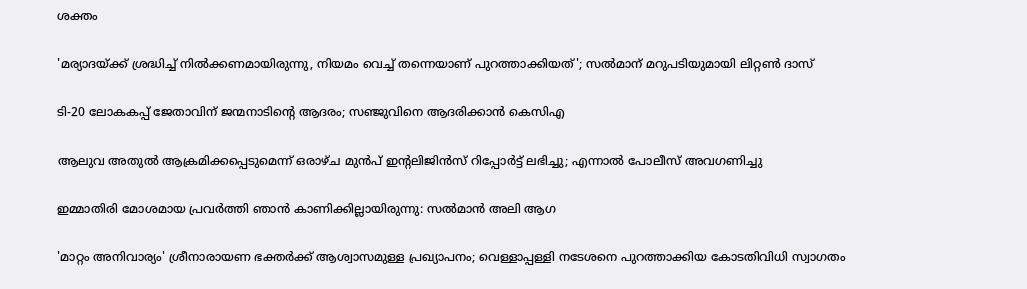ശക്തം

'മര്യാദയ്ക്ക് ശ്രദ്ധിച്ച് നിൽക്കണമായിരുന്നു, നിയമം വെച്ച് തന്നെയാണ് പുറത്താക്കിയത്'; സൽമാന് മറുപടിയുമായി ലിറ്റൺ ദാസ്

ടി-20 ലോകകപ്പ് ജേതാവിന് ജന്മനാടിന്റെ ആദരം; സഞ്ജുവിനെ ആദരിക്കാൻ കെസിഎ

ആലുവ അതുൽ ആക്രമിക്കപ്പെടുമെന്ന് ഒരാഴ്ച മുൻപ് ഇന്റലിജിൻസ് റിപ്പോർട്ട് ലഭിച്ചു; എന്നാൽ പോലീസ് അവഗണിച്ചു

ഇമ്മാതിരി മോശമായ പ്രവർത്തി ഞാൻ കാണിക്കില്ലായിരുന്നു: സല്‍മാന്‍ അലി ആഗ

'മാറ്റം അനിവാര്യം' ശ്രീനാരായണ ഭക്തര്‍ക്ക് ആശ്വാസമുള്ള പ്രഖ്യാപനം; വെള്ളാപ്പള്ളി നടേശനെ പുറത്താക്കിയ കോടതിവിധി സ്വാഗതം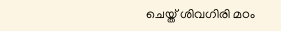ചെയ്ത് ശിവഗിരി മഠം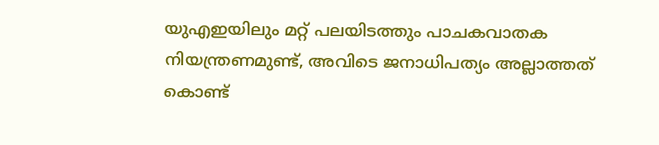യുഎഇയിലും മറ്റ് പലയിടത്തും പാചകവാതക നിയന്ത്രണമുണ്ട്, അവിടെ ജനാധിപത്യം അല്ലാത്തത് കൊണ്ട്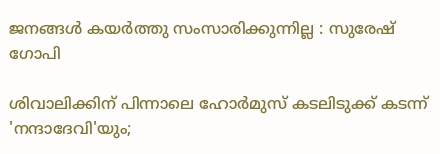ജനങ്ങൾ കയർത്തു സംസാരിക്കുന്നില്ല : സുരേഷ് ഗോപി

ശിവാലിക്കിന് പിന്നാലെ ഹോർമുസ് കടലിടുക്ക് കടന്ന് 'നന്ദാദേവി'യും;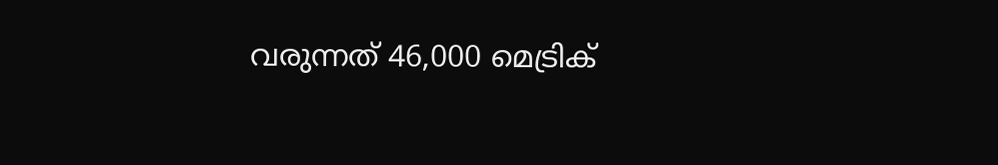വരുന്നത് 46,000 മെട്രിക്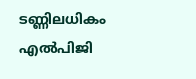ടണ്ണിലധികം എൽപിജി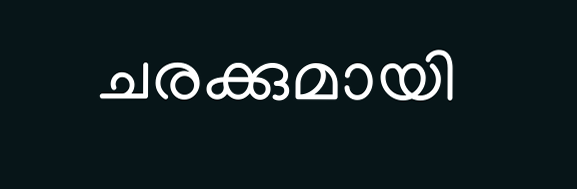ചരക്കുമായി